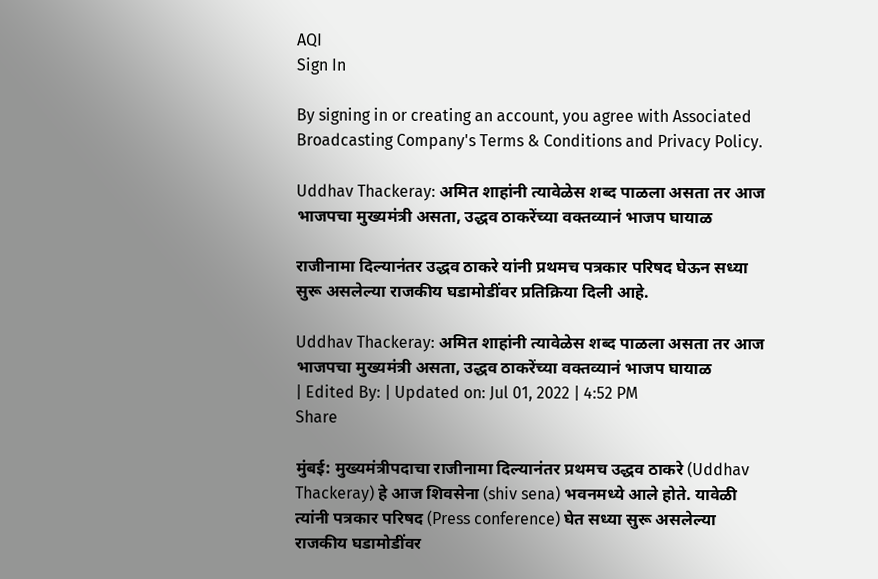AQI
Sign In

By signing in or creating an account, you agree with Associated Broadcasting Company's Terms & Conditions and Privacy Policy.

Uddhav Thackeray: अमित शाहांनी त्यावेळेस शब्द पाळला असता तर आज भाजपचा मुख्यमंत्री असता, उद्धव ठाकरेंच्या वक्तव्यानं भाजप घायाळ

राजीनामा दिल्यानंतर उद्धव ठाकरे यांनी प्रथमच पत्रकार परिषद घेऊन सध्या सुरू असलेल्या राजकीय घडामोडींवर प्रतिक्रिया दिली आहे.

Uddhav Thackeray: अमित शाहांनी त्यावेळेस शब्द पाळला असता तर आज भाजपचा मुख्यमंत्री असता, उद्धव ठाकरेंच्या वक्तव्यानं भाजप घायाळ
| Edited By: | Updated on: Jul 01, 2022 | 4:52 PM
Share

मुंबई: मुख्यमंत्रीपदाचा राजीनामा दिल्यानंतर प्रथमच उद्धव ठाकरे (Uddhav Thackeray) हे आज शिवसेना (shiv sena) भवनमध्ये आले होते. यावेळी त्यांनी पत्रकार परिषद (Press conference) घेत सध्या सुरू असलेल्या राजकीय घडामोडींवर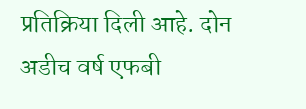प्रतिक्रिया दिली आहे. दोन अडीच वर्ष एफबी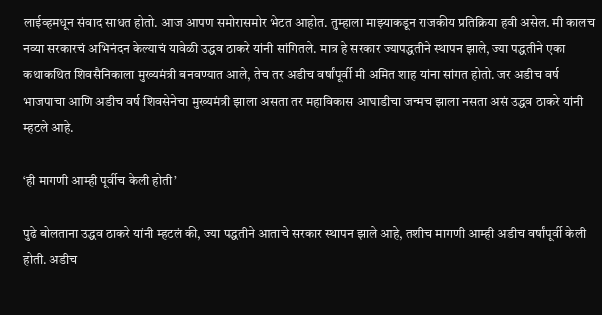लाईव्हमधून संवाद साधत होतो. आज आपण समोरासमोर भेटत आहोत. तुम्हाला माझ्याकडून राजकीय प्रतिक्रिया हवी असेल. मी कालच नव्या सरकारचं अभिनंदन केल्याचं यावेळी उद्धव ठाकरे यांनी सांगितले. मात्र हे सरकार ज्यापद्धतीने स्थापन झाले, ज्या पद्धतीने एका  कथाकथित शिवसैनिकाला मुख्यमंत्री बनवण्यात आले, तेच तर अडीच वर्षांपूर्वी मी अमित शाह यांना सांगत होतो. जर अडीच वर्ष भाजपाचा आणि अडीच वर्ष शिवसेनेचा मुख्यमंत्री झाला असता तर महाविकास आघाडीचा जन्मच झाला नसता असं उद्धव ठाकरे यांनी म्हटले आहे.

‘ही मागणी आम्ही पूर्वीच केली होती’

पुढे बोलताना उद्धव ठाकरे यांनी म्हटलं की, ज्या पद्धतीने आताचे सरकार स्थापन झाले आहे, तशीच मागणी आम्ही अडीच वर्षांपूर्वी केली होती. अडीच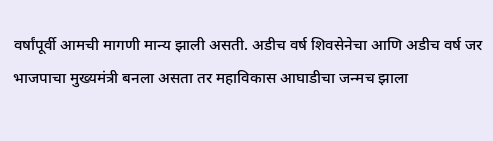वर्षांपूर्वी आमची मागणी मान्य झाली असती. अडीच वर्ष शिवसेनेचा आणि अडीच वर्ष जर भाजपाचा मुख्यमंत्री बनला असता तर महाविकास आघाडीचा जन्मच झाला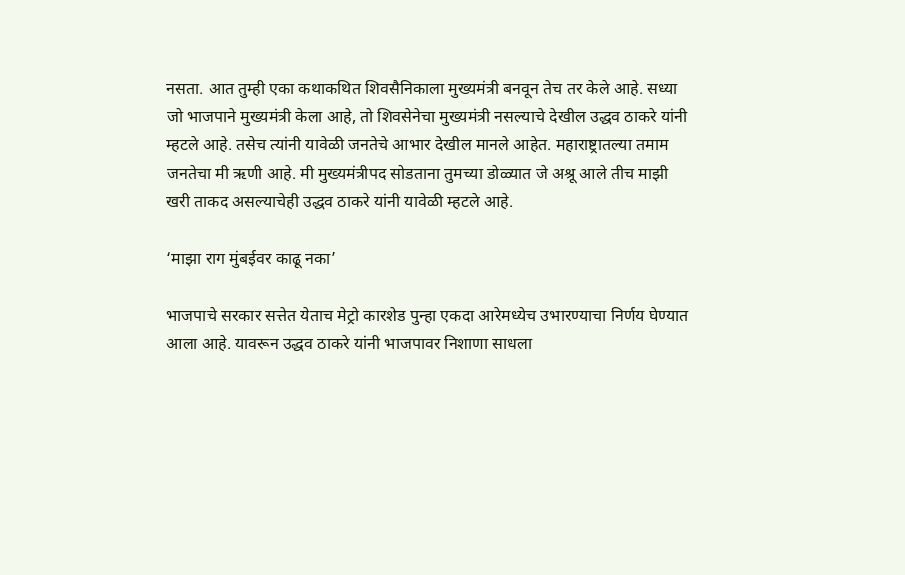नसता. आत तुम्ही एका कथाकथित शिवसैनिकाला मुख्यमंत्री बनवून तेच तर केले आहे. सध्या जो भाजपाने मुख्यमंत्री केला आहे, तो शिवसेनेचा मुख्यमंत्री नसल्याचे देखील उद्धव ठाकरे यांनी म्हटले आहे. तसेच त्यांनी यावेळी जनतेचे आभार देखील मानले आहेत. महाराष्ट्रातल्या तमाम जनतेचा मी ऋणी आहे. मी मुख्यमंत्रीपद सोडताना तुमच्या डोळ्यात जे अश्रू आले तीच माझी खरी ताकद असल्याचेही उद्धव ठाकरे यांनी यावेळी म्हटले आहे.

‘माझा राग मुंबईवर काढू नका’

भाजपाचे सरकार सत्तेत येताच मेट्रो कारशेड पुन्हा एकदा आरेमध्येच उभारण्याचा निर्णय घेण्यात आला आहे. यावरून उद्धव ठाकरे यांनी भाजपावर निशाणा साधला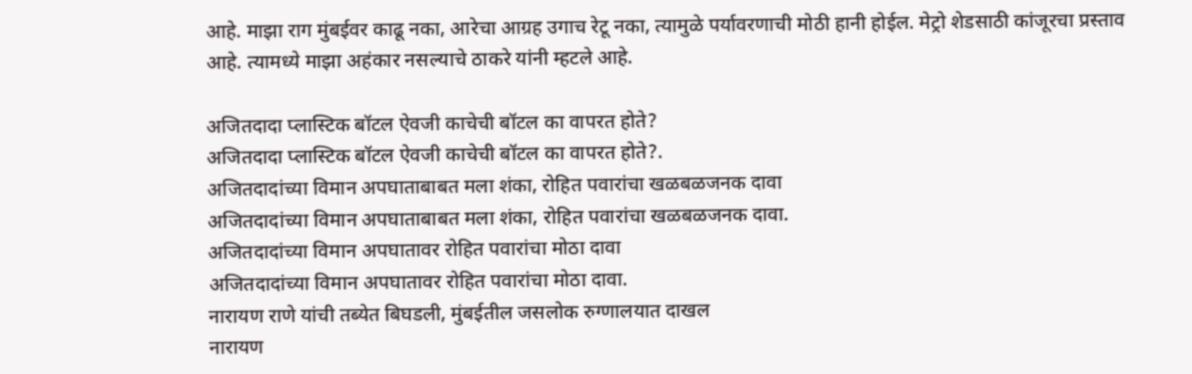आहे. माझा राग मुंबईवर काढू नका, आरेचा आग्रह उगाच रेटू नका, त्यामुळे पर्यावरणाची मोठी हानी होईल. मेट्रो शेडसाठी कांजूरचा प्रस्ताव आहे. त्यामध्ये माझा अहंकार नसल्याचे ठाकरे यांनी म्हटले आहे.

अजितदादा प्लास्टिक बॉटल ऐवजी काचेची बॉटल का वापरत होते?
अजितदादा प्लास्टिक बॉटल ऐवजी काचेची बॉटल का वापरत होते?.
अजितदादांच्या विमान अपघाताबाबत मला शंका, रोहित पवारांचा खळबळजनक दावा
अजितदादांच्या विमान अपघाताबाबत मला शंका, रोहित पवारांचा खळबळजनक दावा.
अजितदादांच्या विमान अपघातावर रोहित पवारांचा मोठा दावा
अजितदादांच्या विमान अपघातावर रोहित पवारांचा मोठा दावा.
नारायण राणे यांची तब्येत बिघडली, मुंबईतील जसलोक रुग्णालयात दाखल
नारायण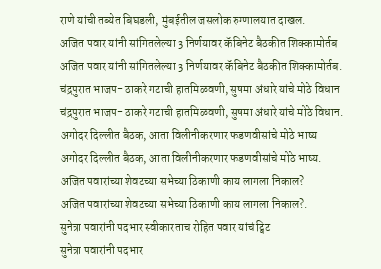राणे यांची तब्येत बिघडली, मुंबईतील जसलोक रुग्णालयात दाखल.
अजित पवार यांनी सांगितलेल्या 3 निर्णयावर कॅबिनेट बैठकीत शिक्कामोर्तब
अजित पवार यांनी सांगितलेल्या 3 निर्णयावर कॅबिनेट बैठकीत शिक्कामोर्तब.
चंद्रपुरात भाजप- ठाकरे गटाची हातमिळवणी, सुषमा अंधारे यांचे मोठे विधान
चंद्रपुरात भाजप- ठाकरे गटाची हातमिळवणी, सुषमा अंधारे यांचे मोठे विधान.
अगोदर दिल्लीत बैठक, आता विलीनीकरणार फडणवीसांचे मोठे भाष्य
अगोदर दिल्लीत बैठक, आता विलीनीकरणार फडणवीसांचे मोठे भाष्य.
अजित पवारांच्या शेवटच्या सभेच्या ठिकाणी काय लागला निकाल?
अजित पवारांच्या शेवटच्या सभेच्या ठिकाणी काय लागला निकाल?.
सुनेत्रा पवारांनी पदभार स्वीकारताच रोहित पवार यांचं ट्विट
सुनेत्रा पवारांनी पदभार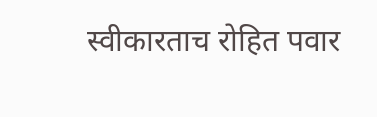स्वीकारताच रोहित पवार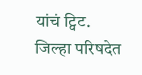यांचं ट्विट.
जिल्हा परिषदेत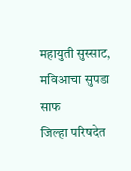महायुती सुस्साट, मविआचा सुपडा साफ
जिल्हा परिषदेत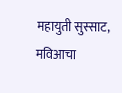महायुती सुस्साट, मविआचा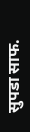सुपडा साफ.